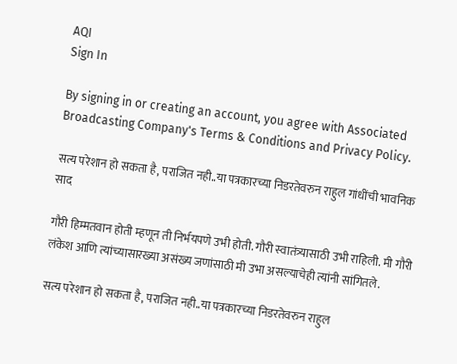AQI
Sign In

By signing in or creating an account, you agree with Associated Broadcasting Company's Terms & Conditions and Privacy Policy.

सत्य परेशान हो सकता है, पराजित नही..या पत्रकारच्या निडरतेवरुन राहुल गांधींची भावनिक साद

गौरी हिम्मतवान होती म्हणून ती निर्भयपणे उभी होती. गौरी स्वातंत्र्यासाठी उभी राहिली. मी गौरी लंकेश आणि त्यांच्यासारख्या असंख्य जणांसाठी मी उभा असल्याचेही त्यांनी सांगितले.

सत्य परेशान हो सकता है, पराजित नही..या पत्रकारच्या निडरतेवरुन राहुल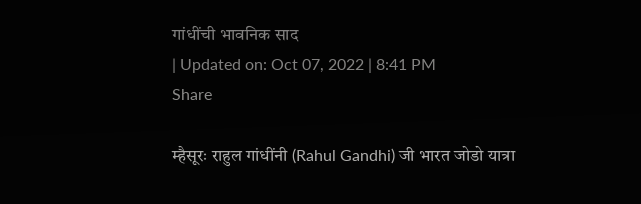गांधींची भावनिक साद
| Updated on: Oct 07, 2022 | 8:41 PM
Share

म्हैसूरः राहुल गांधींनी (Rahul Gandhi) जी भारत जोडो यात्रा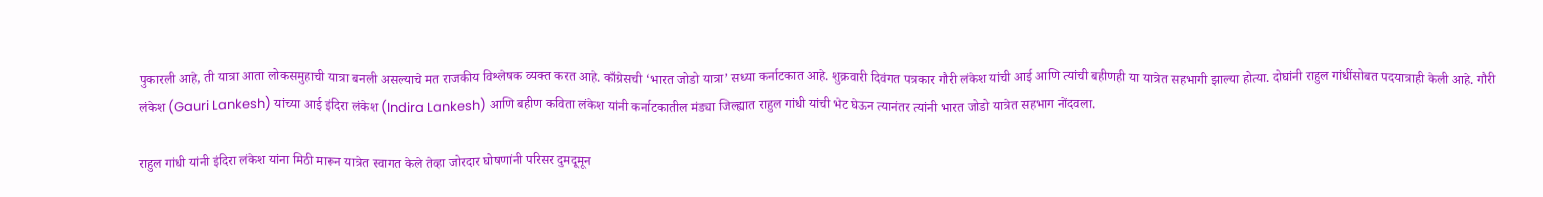पुकारली आहे, ती यात्रा आता लोकसमुहाची यात्रा बनली असल्याचे मत राजकीय विश्लेषक व्यक्त करत आहे. काँग्रेसची ‘भारत जोडो यात्रा’ सध्या कर्नाटकात आहे. शुक्रवारी दिवंगत पत्रकार गौरी लंकेश यांची आई आणि त्यांची बहीणही या यात्रेत सहभागी झाल्या होत्या. दोघांनी राहुल गांधींसोबत पदयात्राही केली आहे. गौरी लंकेश (Gauri Lankesh) यांच्या आई इंदिरा लंकेश (Indira Lankesh) आणि बहीण कविता लंकेश यांनी कर्नाटकातील मंड्या जिल्ह्यात राहुल गांधी यांची भेट घेऊन त्यानंतर त्यांनी भारत जोडो यात्रेत सहभाग नोंदवला.

राहुल गांधी यांनी इंदिरा लंकेश यांना मिठी मारून यात्रेत स्वागत केले तेव्हा जोरदार घोषणांनी परिसर दुमदूमून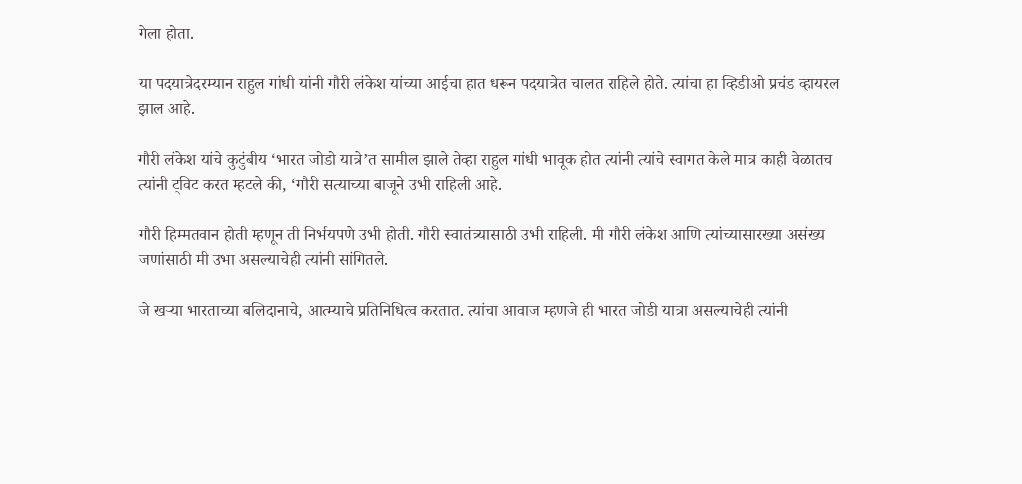गेला होता.

या पदयात्रेदरम्यान राहुल गांधी यांनी गौरी लंकेश यांच्या आईचा हात धरून पदयात्रेत चालत राहिले होते. त्यांचा हा व्हिडीओ प्रचंड व्हायरल झाल आहे.

गौरी लंकेश यांचे कुटुंबीय ‘भारत जोडो यात्रे’त सामील झाले तेव्हा राहुल गांधी भावूक होत त्यांनी त्यांचे स्वागत केले मात्र काही वेळातच त्यांनी ट्विट करत म्हटले की, ‘गौरी सत्याच्या बाजूने उभी राहिली आहे.

गौरी हिम्मतवान होती म्हणून ती निर्भयपणे उभी होती. गौरी स्वातंत्र्यासाठी उभी राहिली. मी गौरी लंकेश आणि त्यांच्यासारख्या असंख्य जणांसाठी मी उभा असल्याचेही त्यांनी सांगितले.

जे खऱ्या भारताच्या बलिदानाचे, आत्म्याचे प्रतिनिधित्व करतात. त्यांचा आवाज म्हणजे ही भारत जोडी यात्रा असल्याचेही त्यांनी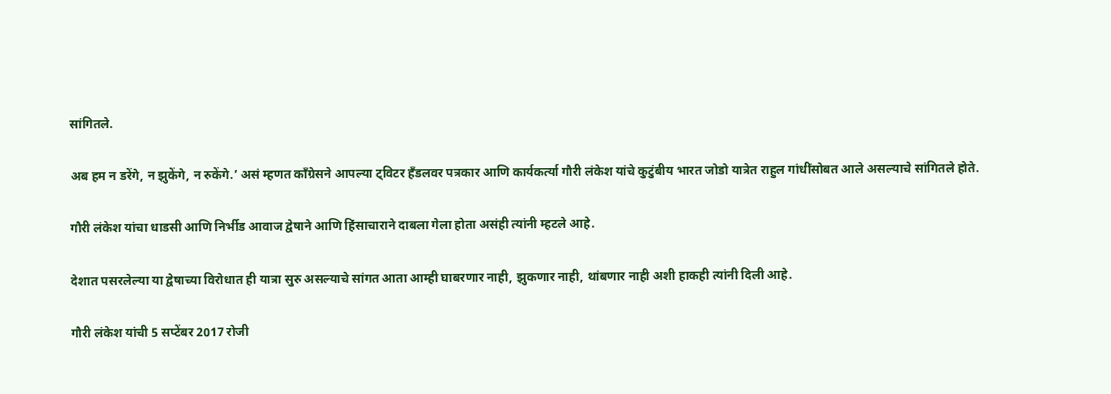सांगितले.

अब हम न डरेंगे, न झुकेंगे, न रुकेंगे.’ असं म्हणत काँग्रेसने आपल्या ट्विटर हँडलवर पत्रकार आणि कार्यकर्त्या गौरी लंकेश यांचे कुटुंबीय भारत जोडो यात्रेत राहुल गांधींसोबत आले असल्याचे सांगितले होते.

गौरी लंकेश यांचा धाडसी आणि निर्भीड आवाज द्वेषाने आणि हिंसाचाराने दाबला गेला होता असंही त्यांनी म्हटले आहे.

देशात पसरलेल्या या द्वेषाच्या विरोधात ही यात्रा सुरु असल्याचे सांगत आता आम्ही घाबरणार नाही, झुकणार नाही, थांबणार नाही अशी हाकही त्यांनी दिली आहे.

गौरी लंकेश यांची 5 सप्टेंबर 2017 रोजी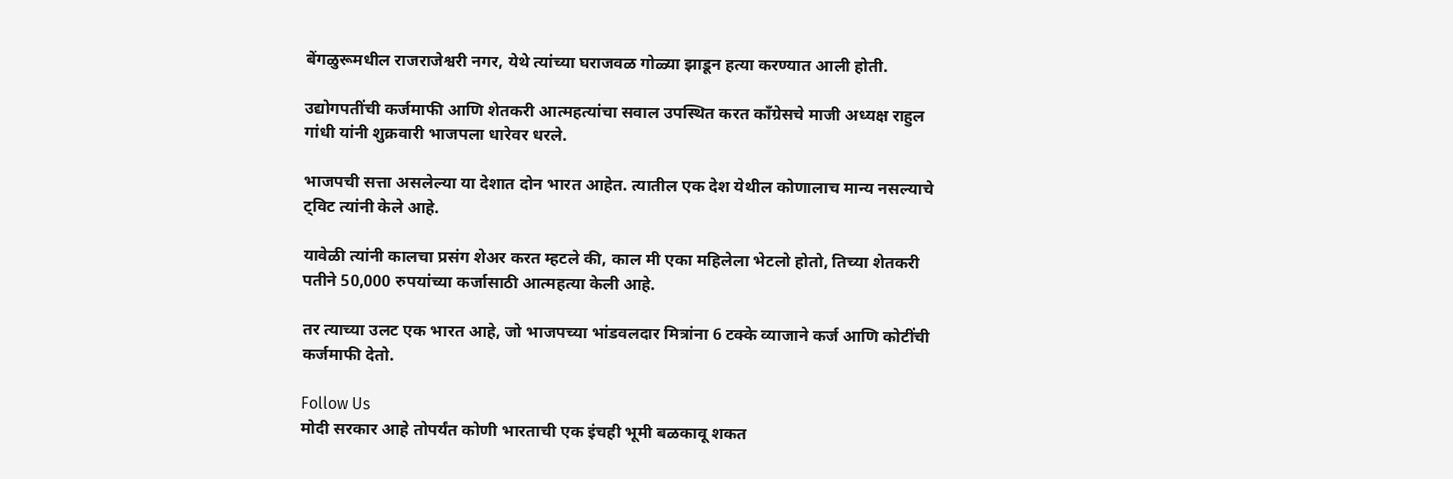बेंगळुरूमधील राजराजेश्वरी नगर, येथे त्यांच्या घराजवळ गोळ्या झाडून हत्या करण्यात आली होती.

उद्योगपतींची कर्जमाफी आणि शेतकरी आत्महत्यांचा सवाल उपस्थित करत काँग्रेसचे माजी अध्यक्ष राहुल गांधी यांनी शुक्रवारी भाजपला धारेवर धरले.

भाजपची सत्ता असलेल्या या देशात दोन भारत आहेत. त्यातील एक देश येथील कोणालाच मान्य नसल्याचे ट्विट त्यांनी केले आहे.

यावेळी त्यांनी कालचा प्रसंग शेअर करत म्हटले की, काल मी एका महिलेला भेटलो होतो, तिच्या शेतकरी पतीने 50,000 रुपयांच्या कर्जासाठी आत्महत्या केली आहे.

तर त्याच्या उलट एक भारत आहे, जो भाजपच्या भांडवलदार मित्रांना 6 टक्के व्याजाने कर्ज आणि कोटींची कर्जमाफी देतो.

Follow Us
मोदी सरकार आहे तोपर्यंत कोणी भारताची एक इंचही भूमी बळकावू शकत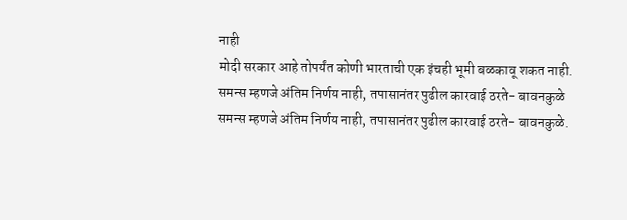नाही
मोदी सरकार आहे तोपर्यंत कोणी भारताची एक इंचही भूमी बळकावू शकत नाही.
समन्स म्हणजे अंतिम निर्णय नाही, तपासानंतर पुढील कारवाई ठरते- बावनकुळे
समन्स म्हणजे अंतिम निर्णय नाही, तपासानंतर पुढील कारवाई ठरते- बावनकुळे.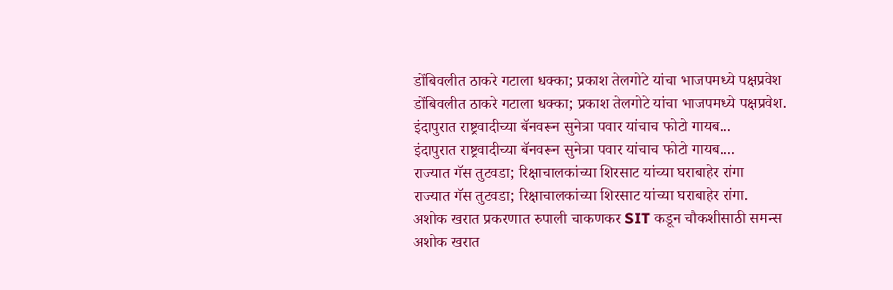डोंबिवलीत ठाकरे गटाला धक्का; प्रकाश तेलगोटे यांचा भाजपमध्ये पक्षप्रवेश
डोंबिवलीत ठाकरे गटाला धक्का; प्रकाश तेलगोटे यांचा भाजपमध्ये पक्षप्रवेश.
इंदापुरात राष्ट्रवादीच्या बॅनवरून सुनेत्रा पवार यांचाच फोटो गायब...
इंदापुरात राष्ट्रवादीच्या बॅनवरून सुनेत्रा पवार यांचाच फोटो गायब....
राज्यात गॅस तुटवडा; रिक्षाचालकांच्या शिरसाट यांच्या घराबाहेर रांगा
राज्यात गॅस तुटवडा; रिक्षाचालकांच्या शिरसाट यांच्या घराबाहेर रांगा.
अशोक खरात प्रकरणात रुपाली चाकणकर SIT कडून चौकशीसाठी समन्स
अशोक खरात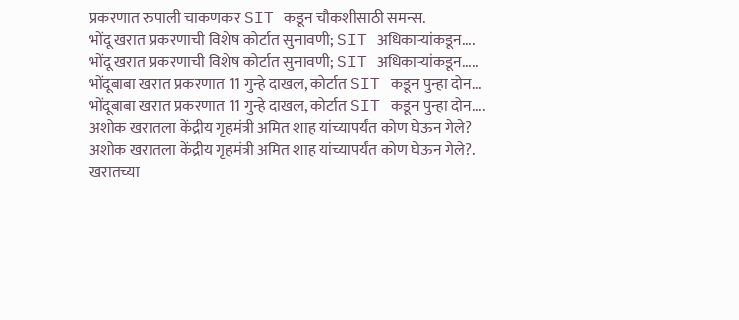प्रकरणात रुपाली चाकणकर SIT कडून चौकशीसाठी समन्स.
भोंदू खरात प्रकरणाची विशेष कोर्टात सुनावणी; SIT अधिकाऱ्यांकडून....
भोंदू खरात प्रकरणाची विशेष कोर्टात सुनावणी; SIT अधिकाऱ्यांकडून.....
भोंदूबाबा खरात प्रकरणात 11 गुन्हे दाखल, कोर्टात SIT कडून पुन्हा दोन...
भोंदूबाबा खरात प्रकरणात 11 गुन्हे दाखल, कोर्टात SIT कडून पुन्हा दोन....
अशोक खरातला केंद्रीय गृहमंत्री अमित शाह यांच्यापर्यंत कोण घेऊन गेले?
अशोक खरातला केंद्रीय गृहमंत्री अमित शाह यांच्यापर्यंत कोण घेऊन गेले?.
खरातच्या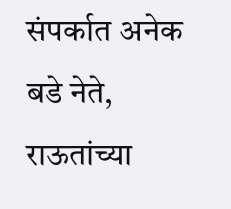संपर्कात अनेक बडे नेते, राऊतांच्या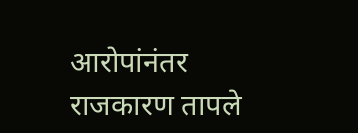आरोपांनंतर राजकारण तापले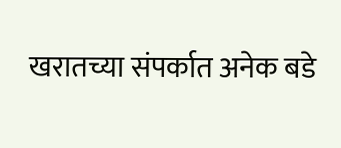खरातच्या संपर्कात अनेक बडे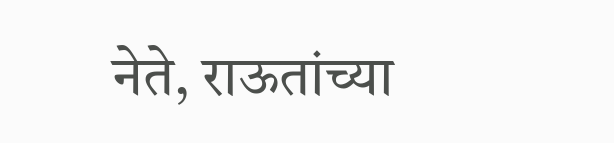नेते, राऊतांच्या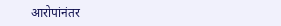आरोपांनंतर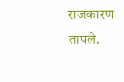राजकारण तापले.